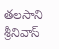తలసాని శ్రీనివాస్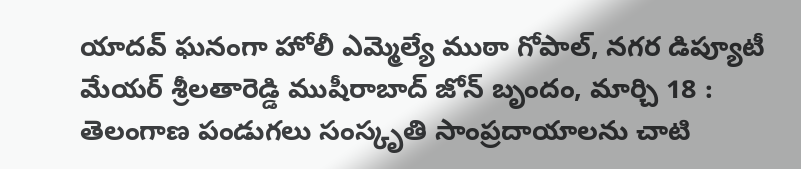యాదవ్ ఘనంగా హోలీ ఎమ్మెల్యే ముఠా గోపాల్, నగర డిప్యూటీ మేయర్ శ్రీలతారెడ్డి ముషీరాబాద్ జోన్ బృందం, మార్చి 18 : తెలంగాణ పండుగలు సంస్కృతి సాంప్రదాయాలను చాటి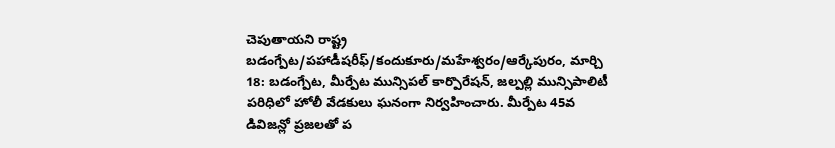చెపుతాయని రాష్ట్ర
బడంగ్పేట/పహాడీషరీఫ్/కందుకూరు/మహేశ్వరం/ఆర్కేపురం, మార్చి 18: బడంగ్పేట, మీర్పేట మున్సిపల్ కార్పొరేషన్, జల్పల్లి మున్సిపాలిటీ పరిధిలో హోలీ వేడకులు ఘనంగా నిర్వహించారు. మీర్పేట 45వ డివిజన్లో ప్రజలతో ప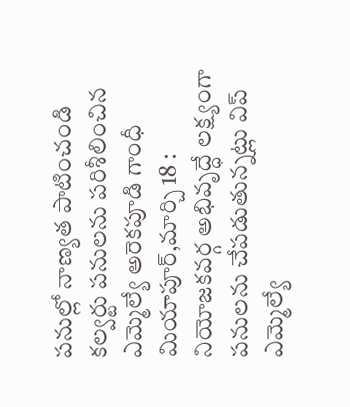పనుల్లో నాణ్యత పాటించండి కల్వర్టు పనులను పరిశీలించిన ఎమ్మెల్యే అరెకపూడి గాంధీ మియాపూర్,మార్చి 18 : నియోజకవర్గ అభివృద్ధే లక్ష్యంగా పనులను చేపడుతున్నట్లు విప్ ఎమ్మెల్యే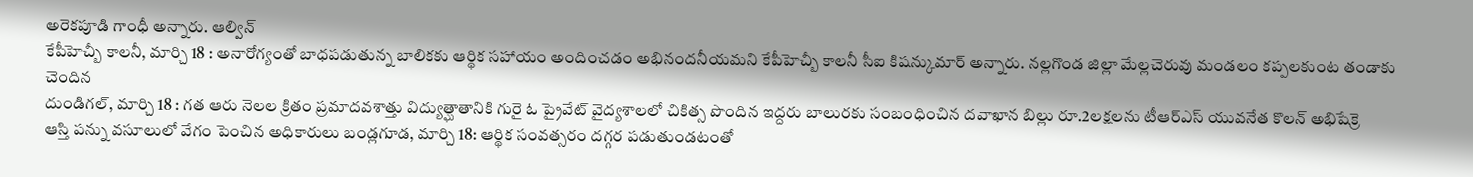అరెకపూడి గాంధీ అన్నారు. ఆల్విన్
కేపీహెచ్బీ కాలనీ, మార్చి 18 : అనారోగ్యంతో బాధపడుతున్న బాలికకు ఆర్థిక సహాయం అందించడం అభినందనీయమని కేపీహెచ్బీ కాలనీ సీఐ కిషన్కుమార్ అన్నారు. నల్లగొండ జిల్లా మేల్లచెరువు మండలం కప్పలకుంట తండాకు చెందిన
దుండిగల్, మార్చి 18 : గత ఆరు నెలల క్రితం ప్రమాదవశాత్తు విద్యుత్ఘాతానికి గురై ఓ ప్రైవేట్ వైద్యశాలలో చికిత్స పొందిన ఇద్దరు బాలురకు సంబంధించిన దవాఖాన బిల్లు రూ.2లక్షలను టీఆర్ఎస్ యువనేత కొలన్ అభిషేక్రె
ఆస్తి పన్ను వసూలులో వేగం పెంచిన అధికారులు బండ్లగూడ, మార్చి 18: ఆర్థిక సంవత్సరం దగ్గర పడుతుండటంతో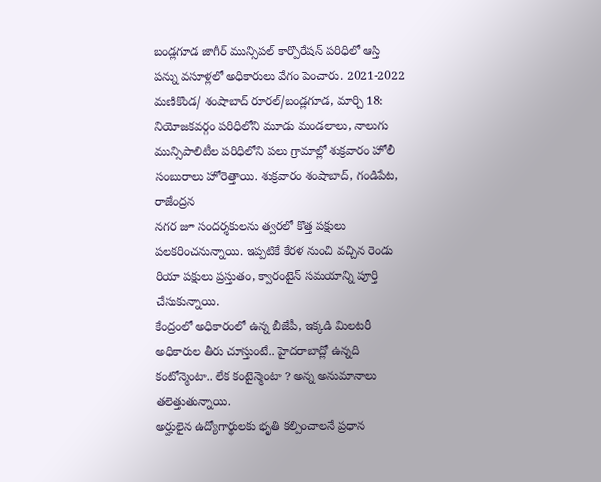బండ్లగూడ జాగీర్ మున్సిపల్ కార్పొరేషన్ పరిధిలో ఆస్తి పన్ను వసూళ్లలో అధికారులు వేగం పెంచారు. 2021-2022
మణికొండ/ శంషాబాద్ రూరల్/బండ్లగూడ, మార్చి 18: నియోజకవర్గం పరిధిలోని మూడు మండలాలు, నాలుగు మున్సిపాలిటీల పరిధిలోని పలు గ్రామాల్లో శుక్రవారం హోలీ సంబురాలు హోరెత్తాయి. శుక్రవారం శంషాబాద్, గండిపేట, రాజేంద్రన
నగర జూ సందర్శకులను త్వరలో కొత్త పక్షులు పలకరించనున్నాయి. ఇప్పటికే కేరళ నుంచి వచ్చిన రెండు రియా పక్షులు ప్రస్తుతం, క్వారంటైన్ సమయాన్ని పూర్తి చేసుకున్నాయి.
కేంద్రంలో అధికారంలో ఉన్న బీజేపీ, ఇక్కడి మిలటరీ అధికారుల తీరు చూస్తుంటే.. హైదరాబాద్లో ఉన్నది కంటోన్మెంటా.. లేక కంటైన్మెంటా ? అన్న అనుమానాలు తలెత్తుతున్నాయి.
అర్హులైన ఉద్యోగార్థులకు భృతి కల్పించాలనే ప్రధాన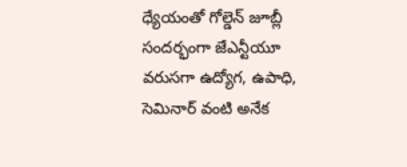ధ్యేయంతో గోల్డెన్ జూబ్లీ సందర్భంగా జేఎన్టీయూ వరుసగా ఉద్యోగ, ఉపాధి, సెమినార్ వంటి అనేక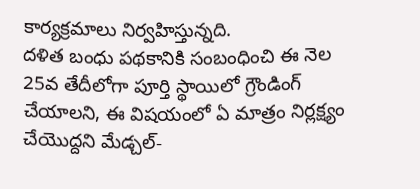కార్యక్రమాలు నిర్వహిస్తున్నది.
దళిత బంధు పథకానికి సంబంధించి ఈ నెల 25వ తేదీలోగా పూర్తి స్థాయిలో గ్రౌండింగ్ చేయాలని, ఈ విషయంలో ఏ మాత్రం నిర్లక్ష్యం చేయొద్దని మేడ్చల్-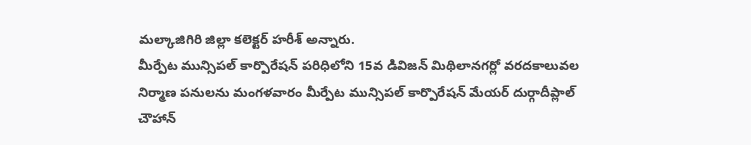మల్కాజిగిరి జిల్లా కలెక్టర్ హరీశ్ అన్నారు.
మీర్పేట మున్సిపల్ కార్పొరేషన్ పరిధిలోని 15వ డివిజన్ మిథిలానగర్లో వరదకాలువల నిర్మాణ పనులను మంగళవారం మీర్పేట మున్సిపల్ కార్పొరేషన్ మేయర్ దుర్గాదీప్లాల్ చౌహాన్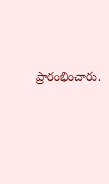ప్రారంభించారు.